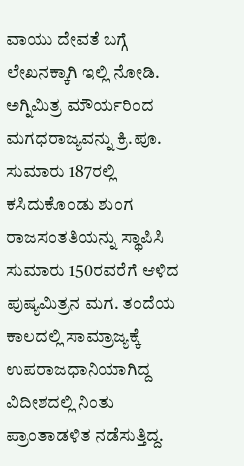ವಾಯು ದೇವತೆ ಬಗ್ಗೆ ಲೇಖನಕ್ಕಾಗಿ ಇಲ್ಲಿ ನೋಡಿ. ಅಗ್ನಿಮಿತ್ರ ಮೌರ್ಯರಿಂದ ಮಗಧರಾಜ್ಯವನ್ನು ಕ್ರಿ.ಪೂ. ಸುಮಾರು 187ರಲ್ಲಿ ಕಸಿದುಕೊಂಡು ಶುಂಗ ರಾಜಸಂತತಿಯನ್ನು ಸ್ಥಾಪಿಸಿ ಸುಮಾರು 150ರವರೆಗೆ ಆಳಿದ ಪುಷ್ಯಮಿತ್ರನ ಮಗ. ತಂದೆಯ ಕಾಲದಲ್ಲಿ ಸಾಮ್ರಾಜ್ಯಕ್ಕೆ ಉಪರಾಜಧಾನಿಯಾಗಿದ್ದ ವಿದೀಶದಲ್ಲಿ ನಿಂತು ಪ್ರಾಂತಾಡಳಿತ ನಡೆಸುತ್ತಿದ್ದ.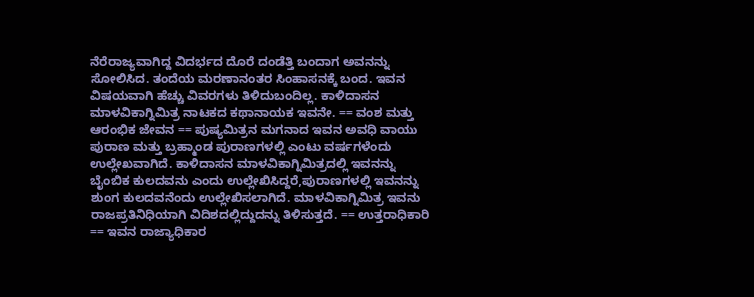ನೆರೆರಾಜ್ಯವಾಗಿದ್ದ ವಿದರ್ಭದ ದೊರೆ ದಂಡೆತ್ತಿ ಬಂದಾಗ ಅವನನ್ನು ಸೋಲಿಸಿದ. ತಂದೆಯ ಮರಣಾನಂತರ ಸಿಂಹಾಸನಕ್ಕೆ ಬಂದ. ಇವನ ವಿಷಯವಾಗಿ ಹೆಚ್ಚು ವಿವರಗಳು ತಿಳಿದುಬಂದಿಲ್ಲ. ಕಾಳಿದಾಸನ ಮಾಳವಿಕಾಗ್ನಿಮಿತ್ರ ನಾಟಕದ ಕಥಾನಾಯಕ ಇವನೇ. == ವಂಶ ಮತ್ತು ಆರಂಭಿಕ ಜೇವನ == ಪುಷ್ಯಮಿತ್ರನ ಮಗನಾದ ಇವನ ಅವಧಿ ವಾಯು ಪುರಾಣ ಮತ್ತು ಬ್ರಹ್ಮಾಂಡ ಪುರಾಣಗಳಲ್ಲಿ ಎಂಟು ವರ್ಷಗಳೆಂದು ಉಲ್ಲೇಖವಾಗಿದೆ. ಕಾಳಿದಾಸನ ಮಾಳವಿಕಾಗ್ನಿಮಿತ್ರದಲ್ಲಿ ಇವನನ್ನು ಬೈಂಬಿಕ ಕುಲದವನು ಎಂದು ಉಲ್ಲೇಖಿಸಿದ್ದರೆ,ಪುರಾಣಗಳಲ್ಲಿ ಇವನನ್ನು ಶುಂಗ ಕುಲದವನೆಂದು ಉಲ್ಲೇಖಿಸಲಾಗಿದೆ. ಮಾಳವಿಕಾಗ್ನಿಮಿತ್ರ ಇವನು ರಾಜಪ್ರತಿನಿಧಿಯಾಗಿ ವಿದಿಶದಲ್ಲಿದ್ದುದನ್ನು ತಿಳಿಸುತ್ತದೆ. == ಉತ್ತರಾಧಿಕಾರಿ == ಇವನ ರಾಜ್ಯಾಧಿಕಾರ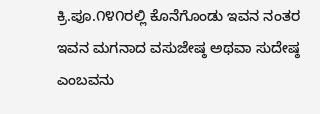ಕ್ರಿ.ಪೂ.೧೪೧ರಲ್ಲಿ ಕೊನೆಗೊಂಡು ಇವನ ನಂತರ ಇವನ ಮಗನಾದ ವಸುಜೇಷ್ಠ ಅಥವಾ ಸುದೇಷ್ಠ ಎಂಬವನು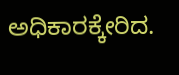ಅಧಿಕಾರಕ್ಕೇರಿದ.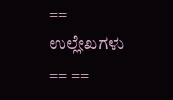== ಉಲ್ಲೇಖಗಳು == ==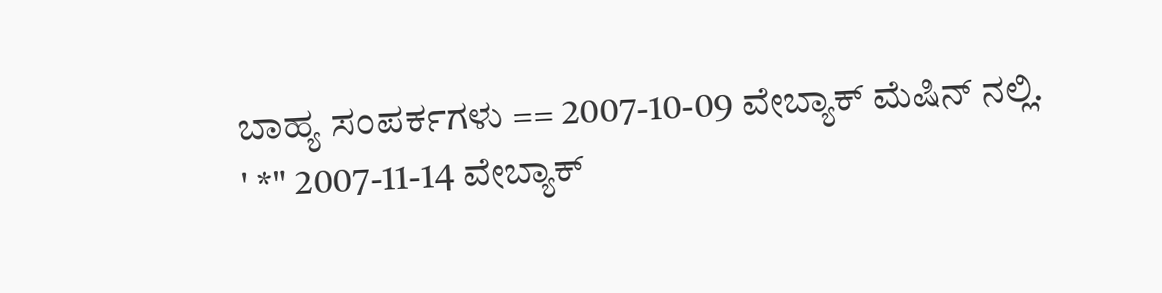ಬಾಹ್ಯ ಸಂಪರ್ಕಗಳು == 2007-10-09 ವೇಬ್ಯಾಕ್ ಮೆಷಿನ್ ನಲ್ಲಿ. ' *" 2007-11-14 ವೇಬ್ಯಾಕ್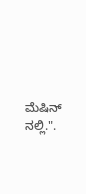ಮೆಷಿನ್ ನಲ್ಲಿ.".